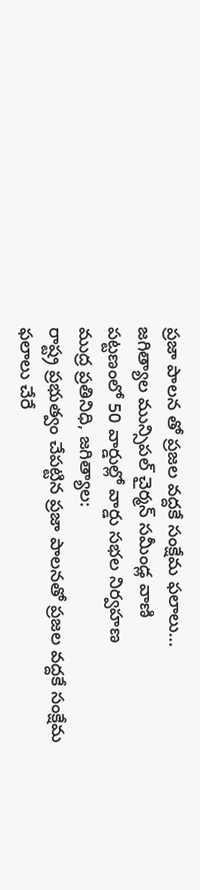ప్రజా పాలన తో ప్రజల వద్దకే సంక్షేమ ఫలాలు…
జగిత్యాల మున్సిపల్ చైర్మన్ సమీండ్ల వాణి
పట్టణంలో 50 వార్డుల్లో వార్డు సభల నిర్వహణ
ముద్ర ప్రతినిధి, జగిత్యాల:
రాష్ట్ర ప్రభుత్వం చేపట్టిన ప్రజా పాలనతో ప్రజల వద్దకే సంక్షేమ ఫలాలు చేరే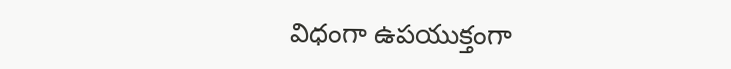విధంగా ఉపయుక్తంగా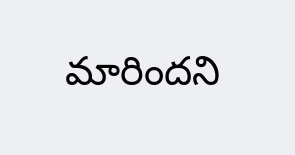మారిందని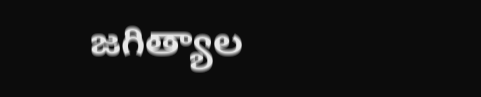జగిత్యాల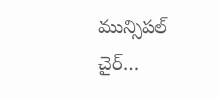మున్సిపల్ చైర్…